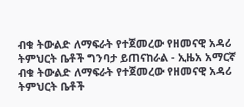ብቁ ትውልድ ለማፍራት የተጀመረው የዘመናዊ አዳሪ ትምህርት ቤቶች ግንባታ ይጠናከራል - ኢዜአ አማርኛ
ብቁ ትውልድ ለማፍራት የተጀመረው የዘመናዊ አዳሪ ትምህርት ቤቶች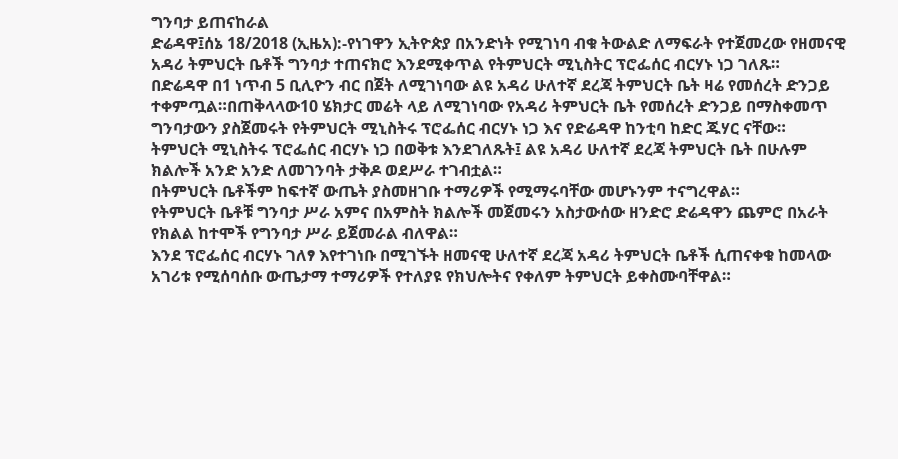ግንባታ ይጠናከራል
ድሬዳዋ፤ሰኔ 18/2018 (ኢዜአ):-የነገዋን ኢትዮጵያ በአንድነት የሚገነባ ብቁ ትውልድ ለማፍራት የተጀመረው የዘመናዊ አዳሪ ትምህርት ቤቶች ግንባታ ተጠናክሮ እንደሚቀጥል የትምህርት ሚኒስትር ፕሮፌሰር ብርሃኑ ነጋ ገለጹ።
በድሬዳዋ በ1 ነጥብ 5 ቢሊዮን ብር በጀት ለሚገነባው ልዩ አዳሪ ሁለተኛ ደረጃ ትምህርት ቤት ዛሬ የመሰረት ድንጋይ ተቀምጧል።በጠቅላላው10 ሄክታር መሬት ላይ ለሚገነባው የአዳሪ ትምህርት ቤት የመሰረት ድንጋይ በማስቀመጥ ግንባታውን ያስጀመሩት የትምህርት ሚኒስትሩ ፕሮፌሰር ብርሃኑ ነጋ እና የድሬዳዋ ከንቲባ ከድር ጁሃር ናቸው።
ትምህርት ሚኒስትሩ ፕሮፌሰር ብርሃኑ ነጋ በወቅቱ እንደገለጹት፤ ልዩ አዳሪ ሁለተኛ ደረጃ ትምህርት ቤት በሁሉም ክልሎች አንድ አንድ ለመገንባት ታቅዶ ወደሥራ ተገብቷል።
በትምህርት ቤቶችም ከፍተኛ ውጤት ያስመዘገቡ ተማሪዎች የሚማሩባቸው መሆኑንም ተናግረዋል።
የትምህርት ቤቶቹ ግንባታ ሥራ አምና በአምስት ክልሎች መጀመሩን አስታውሰው ዘንድሮ ድሬዳዋን ጨምሮ በአራት የክልል ከተሞች የግንባታ ሥራ ይጀመራል ብለዋል።
እንደ ፕሮፌሰር ብርሃኑ ገለፃ እየተገነቡ በሚገኙት ዘመናዊ ሁለተኛ ደረጃ አዳሪ ትምህርት ቤቶች ሲጠናቀቁ ከመላው አገሪቱ የሚሰባሰቡ ውጤታማ ተማሪዎች የተለያዩ የክህሎትና የቀለም ትምህርት ይቀስሙባቸዋል።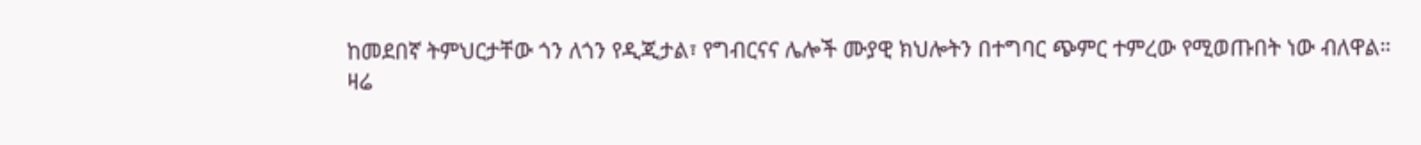ከመደበኛ ትምህርታቸው ጎን ለጎን የዲጂታል፣ የግብርናና ሌሎች ሙያዊ ክህሎትን በተግባር ጭምር ተምረው የሚወጡበት ነው ብለዋል።
ዛሬ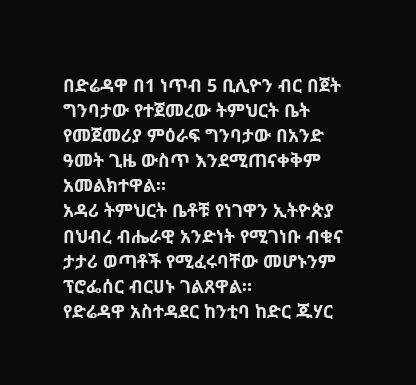በድሬዳዋ በ1 ነጥብ 5 ቢሊዮን ብር በጀት ግንባታው የተጀመረው ትምህርት ቤት የመጀመሪያ ምዕራፍ ግንባታው በአንድ ዓመት ጊዜ ውስጥ እንደሚጠናቀቅም አመልክተዋል።
አዳሪ ትምህርት ቤቶቹ የነገዋን ኢትዮጵያ በህብረ ብሔራዊ አንድነት የሚገነቡ ብቁና ታታሪ ወጣቶች የሚፈሩባቸው መሆኑንም ፕሮፌሰር ብርሀኑ ገልጸዋል።
የድሬዳዋ አስተዳደር ከንቲባ ከድር ጁሃር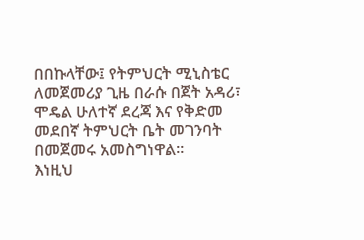በበኩላቸው፤ የትምህርት ሚኒስቴር ለመጀመሪያ ጊዜ በራሱ በጀት አዳሪ፣ ሞዴል ሁለተኛ ደረጃ እና የቅድመ መደበኛ ትምህርት ቤት መገንባት በመጀመሩ አመስግነዋል።
እነዚህ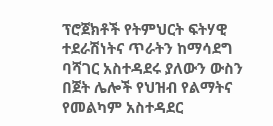ፕሮጀክቶች የትምህርት ፍትሃዊ ተደራሽነትና ጥራትን ከማሳደግ ባሻገር አስተዳደሩ ያለውን ውስን በጀት ሌሎች የህዝብ የልማትና የመልካም አስተዳደር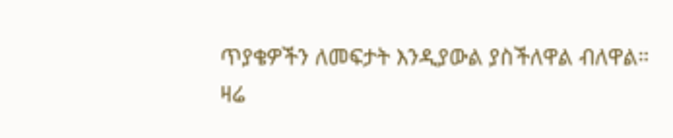ጥያቄዎችን ለመፍታት እንዲያውል ያስችለዋል ብለዋል።
ዛሬ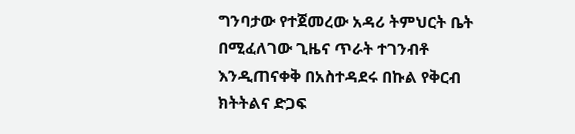ግንባታው የተጀመረው አዳሪ ትምህርት ቤት በሚፈለገው ጊዜና ጥራት ተገንብቶ እንዲጠናቀቅ በአስተዳደሩ በኩል የቅርብ ክትትልና ድጋፍ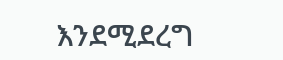እንደሚደረግ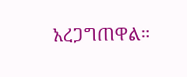አረጋግጠዋል።